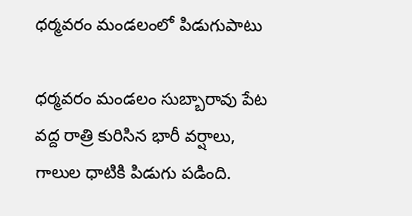ధర్మవరం మండలంలో పిడుగుపాటు

ధర్మవరం మండలం సుబ్బారావు పేట వద్ద రాత్రి కురిసిన భారీ వర్షాలు, గాలుల ధాటికి పిడుగు పడింది.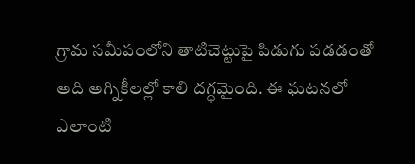గ్రామ సమీపంలోని తాటిచెట్టుపై పిడుగు పడడంతో అది అగ్నికీలల్లో కాలి దగ్ధమైంది. ఈ ఘటనలో ఎలాంటి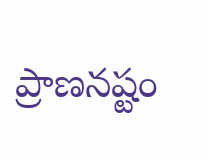ప్రాణనష్టం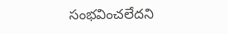సంభవించలేదని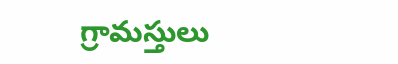గ్రామస్తులు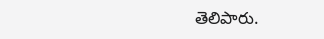తెలిపారు.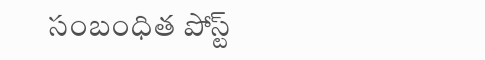సంబంధిత పోస్ట్